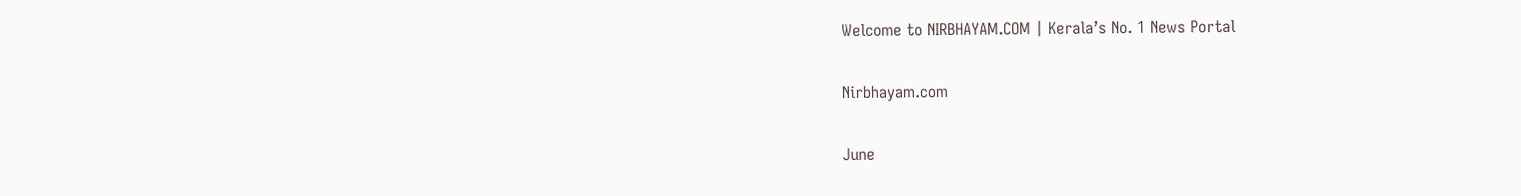Welcome to NIRBHAYAM.COM | Kerala’s No. 1 News Portal

Nirbhayam.com

June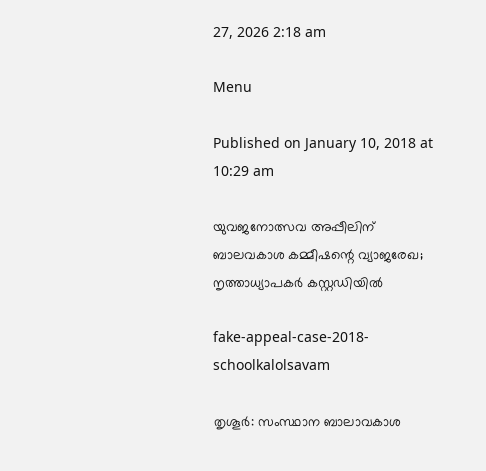27, 2026 2:18 am

Menu

Published on January 10, 2018 at 10:29 am

യുവജനോത്സവ അപ്പീലിന് ബാലവകാശ കമ്മീഷന്റെ വ്യാജരേഖ; നൃത്താധ്യാപകര്‍ കസ്റ്റഡിയില്‍

fake-appeal-case-2018-schoolkalolsavam

തൃശൂര്‍: സംസ്ഥാന ബാലാവകാശ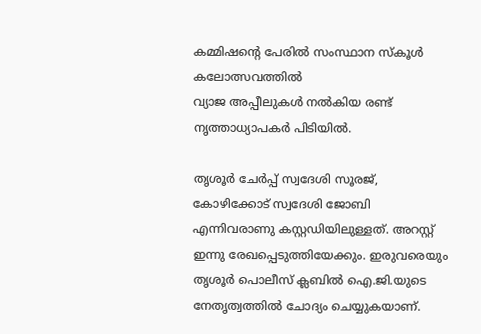കമ്മിഷന്റെ പേരില്‍ സംസ്ഥാന സ്‌കൂള്‍ കലോത്സവത്തില്‍
വ്യാജ അപ്പീലുകള്‍ നല്‍കിയ രണ്ട് നൃത്താധ്യാപകര്‍ പിടിയില്‍.

തൃശൂര്‍ ചേര്‍പ്പ് സ്വദേശി സൂരജ്, കോഴിക്കോട് സ്വദേശി ജോബി എന്നിവരാണു കസ്റ്റഡിയിലുള്ളത്. അറസ്റ്റ് ഇന്നു രേഖപ്പെടുത്തിയേക്കും. ഇരുവരെയും തൃശൂര്‍ പൊലീസ് ക്ലബില്‍ ഐ.ജി.യുടെ നേതൃത്വത്തില്‍ ചോദ്യം ചെയ്യുകയാണ്.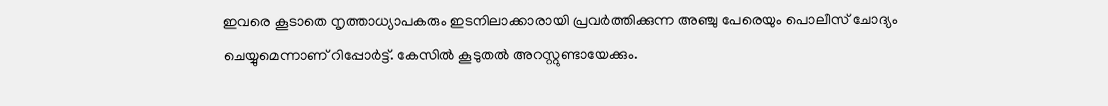ഇവരെ കൂടാതെ നൃത്താധ്യാപകരും ഇടനിലാക്കാരായി പ്രവര്‍ത്തിക്കുന്ന അഞ്ചു പേരെയും പൊലീസ് ചോദ്യം ചെയ്യുമെന്നാണ് റിപ്പോര്‍ട്ട്. കേസില്‍ കൂടുതല്‍ അറസ്റ്റുണ്ടായേക്കും.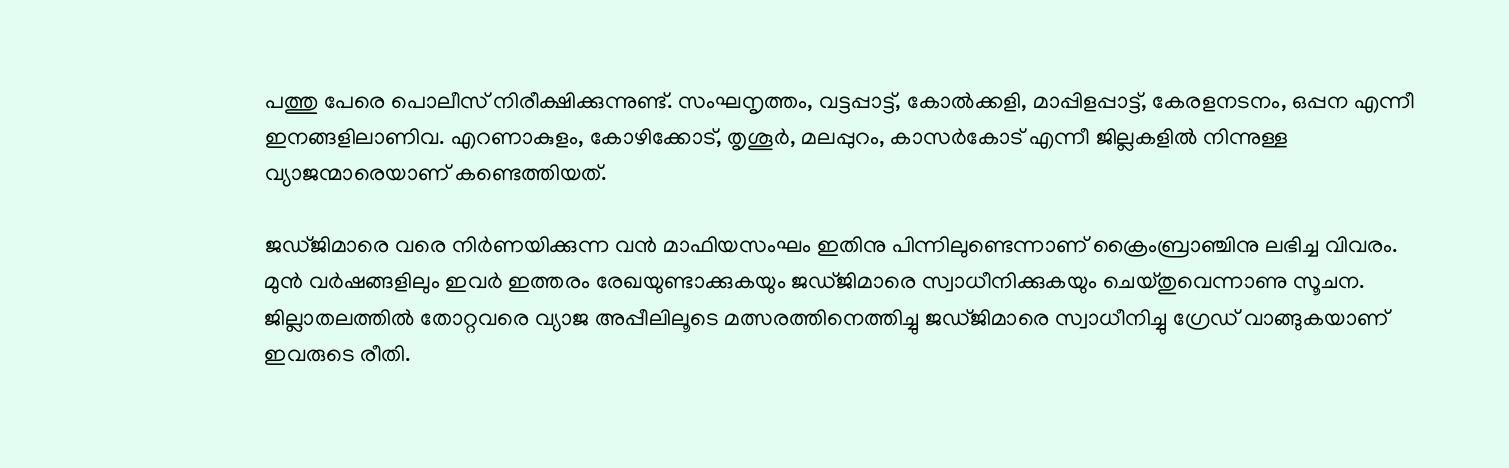പത്തു പേരെ പൊലീസ് നിരീക്ഷിക്കുന്നുണ്ട്. സംഘനൃത്തം, വട്ടപ്പാട്ട്, കോല്‍ക്കളി, മാപ്പിളപ്പാട്ട്, കേരളനടനം, ഒപ്പന എന്നീ ഇനങ്ങളിലാണിവ. എറണാകുളം, കോഴിക്കോട്, തൃശൂര്‍, മലപ്പുറം, കാസര്‍കോട് എന്നീ ജില്ലകളില്‍ നിന്നുള്ള വ്യാജന്മാരെയാണ് കണ്ടെത്തിയത്.

ജഡ്ജിമാരെ വരെ നിര്‍ണയിക്കുന്ന വന്‍ മാഫിയസംഘം ഇതിനു പിന്നിലുണ്ടെന്നാണ് ക്രൈംബ്രാഞ്ചിനു ലഭിച്ച വിവരം. മുന്‍ വര്‍ഷങ്ങളിലും ഇവര്‍ ഇത്തരം രേഖയുണ്ടാക്കുകയും ജഡ്ജിമാരെ സ്വാധീനിക്കുകയും ചെയ്തുവെന്നാണു സൂചന. ജില്ലാതലത്തില്‍ തോറ്റവരെ വ്യാജ അപ്പീലിലൂടെ മത്സരത്തിനെത്തിച്ചു ജഡ്ജിമാരെ സ്വാധീനിച്ചു ഗ്രേഡ് വാങ്ങുകയാണ് ഇവരുടെ രീതി.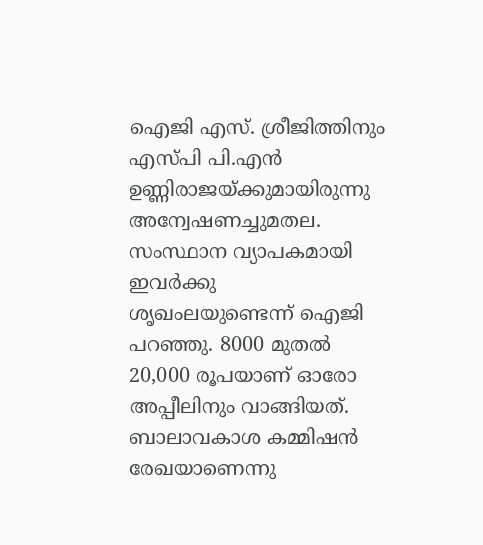ഐജി എസ്. ശ്രീജിത്തിനും എസ്പി പി.എന്‍ ഉണ്ണിരാജയ്ക്കുമായിരുന്നു അന്വേഷണച്ചുമതല. സംസ്ഥാന വ്യാപകമായി ഇവര്‍ക്കു ശൃഖംലയുണ്ടെന്ന് ഐജി പറഞ്ഞു. 8000 മുതല്‍ 20,000 രൂപയാണ് ഓരോ അപ്പീലിനും വാങ്ങിയത്. ബാലാവകാശ കമ്മിഷന്‍ രേഖയാണെന്നു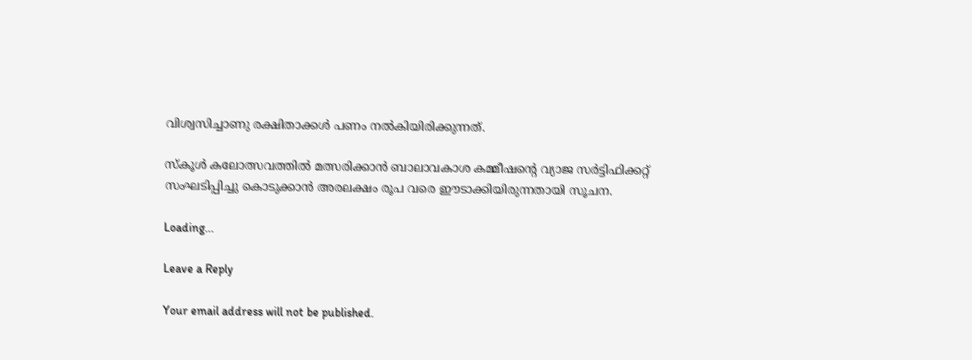വിശ്വസിച്ചാണു രക്ഷിതാക്കള്‍ പണം നല്‍കിയിരിക്കുന്നത്.

സ്‌കൂള്‍ കലോത്സവത്തില്‍ മത്സരിക്കാന്‍ ബാലാവകാശ കമ്മീഷന്റെ വ്യാജ സര്‍ട്ടിഫിക്കറ്റ് സംഘടിപ്പിച്ചു കൊടുക്കാന്‍ അരലക്ഷം രൂപ വരെ ഈടാക്കിയിരുന്നതായി സൂചന.

Loading...

Leave a Reply

Your email address will not be published.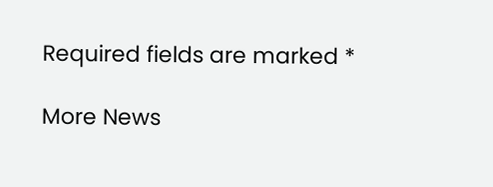Required fields are marked *

More News